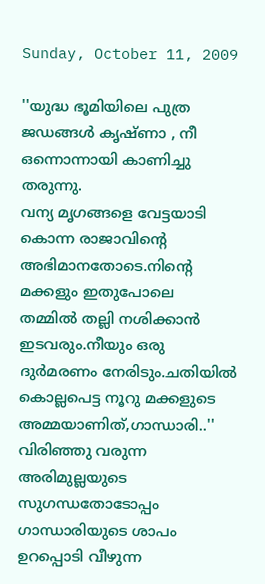Sunday, October 11, 2009

''യുദ്ധ ഭൂമിയിലെ പുത്ര ജഡങ്ങള്‍ കൃഷ്ണാ , നീ ഒന്നൊന്നായി കാണിച്ചു തരുന്നു.
വന്യ മൃഗങ്ങളെ വേട്ടയാടി കൊന്ന രാജാവിന്‍റെ അഭിമാനതോടെ.നിന്‍റെ മക്കളും ഇതുപോലെ
തമ്മില്‍ തല്ലി നശിക്കാന്‍ ഇടവരും.നീയും ഒരു ദുര്‍മരണം നേരിടും.ചതിയില്‍ കൊല്ലപെട്ട നൂറു മക്കളുടെ അമ്മയാണിത്,ഗാന്ധാരി..''
വിരിഞ്ഞു വരുന്ന അരിമുല്ലയുടെ സുഗന്ധതോടോപ്പം ഗാന്ധാരിയുടെ ശാപം ഉറപ്പൊടി വീഴുന്ന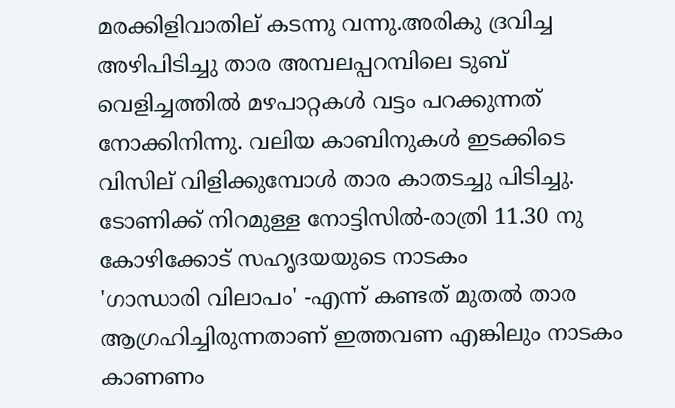മരക്കിളിവാതില് കടന്നു വന്നു.അരികു ദ്രവിച്ച അഴിപിടിച്ചു താര അമ്പലപ്പറമ്പിലെ ടുബ്‌ വെളിച്ചത്തില്‍ മഴപാറ്റകള്‍ വട്ടം പറക്കുന്നത് നോക്കിനിന്നു. വലിയ കാബിനുകള്‍ ഇടക്കിടെ വിസില് വിളിക്കുമ്പോള്‍ താര കാതടച്ചു പിടിച്ചു.
ടോണിക്ക് നിറമുള്ള നോട്ടിസില്‍-രാത്രി 11.30 നു കോഴിക്കോട് സഹൃദയയുടെ നാടകം
'ഗാന്ധാരി വിലാപം' -എന്ന് കണ്ടത് മുതല്‍ താര ആഗ്രഹിച്ചിരുന്നതാണ് ഇത്തവണ എങ്കിലും നാടകം കാണണം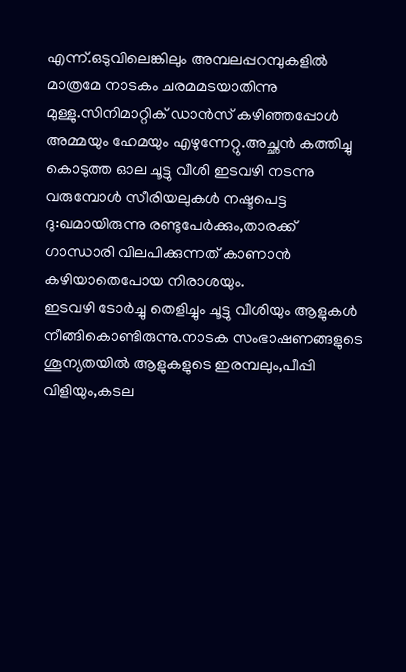എന്ന്.ഒടുവിലെങ്കിലും അമ്പലപ്പറമ്പുകളില്‍ മാത്രമേ നാടകം ചരമമടയാതിന്നു മുള്ളു.സിനിമാറ്റിക്‌ ഡാന്‍സ്‌ കഴിഞ്ഞപ്പോള്‍ അമ്മയും ഹേമയും എഴുന്നേറ്റു.അച്ഛന്‍ കത്തിച്ചു കൊടുത്ത ഓല ചൂട്ടു വീശി ഇടവഴി നടന്നു വരുമ്പോള്‍ സീരിയലുകള്‍ നഷ്ടപെട്ട ദു:ഖമായിരുന്നു രണ്ടുപേര്‍ക്കും,താരക്ക് ഗാന്ധാരി വിലപിക്കുന്നത് കാണാന്‍ കഴിയാതെപോയ നിരാശയും.
ഇടവഴി ടോര്‍ച്ചു തെളിച്ചും ചൂട്ടു വീശിയും ആളുകള്‍ നീങ്ങികൊണ്ടിരുന്നു.നാടക സംഭാഷണങ്ങളുടെ ശൂന്യതയില്‍ ആളുകളുടെ ഇരമ്പലും,പീപ്പി വിളിയും,കടല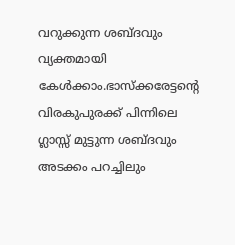വറുക്കുന്ന ശബ്ദവും വ്യക്തമായി കേള്‍ക്കാം.ഭാസ്ക്കരേട്ടന്‍റെ വിരകുപുരക്ക് പിന്നിലെ ഗ്ലാസ്സ് മുട്ടുന്ന ശബ്ദവും അടക്കം പറച്ചിലും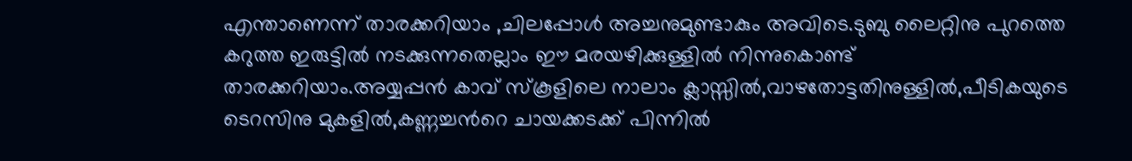എന്താണെന്ന് താരക്കറിയാം ,ചിലപ്പോള്‍ അച്ചനുമുണ്ടാകും അവിടെ.ടുബു ലൈറ്റിനു പുറത്തെ കറുത്ത ഇരുട്ടില്‍ നടക്കുന്നതെല്ലാം ഈ മരയഴിക്കുള്ളില്‍ നിന്നുകൊണ്ട്‌ താരക്കറിയാം.അയ്യപ്പന്‍ കാവ് സ്കൂളിലെ നാലാം ക്ലാസ്സില്‍,വാഴതോട്ടതിനുള്ളില്‍,പീടികയുടെ ടെറസിനു മുകളില്‍,കണ്ണച്ചന്‍റെ ചായക്കടക്ക്‌ പിന്നില്‍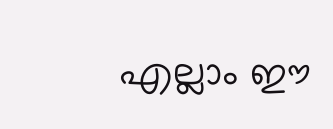എല്ലാം ഈ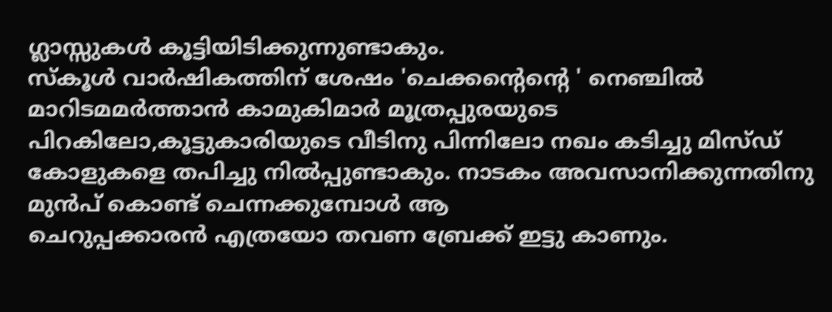ഗ്ലാസ്സുകള്‍ കൂട്ടിയിടിക്കുന്നുണ്ടാകും.
സ്കൂള്‍ വാര്‍ഷികത്തിന് ശേഷം 'ചെക്കന്‍റെന്റെ ' നെഞ്ചില്‍ മാറിടമമര്‍ത്താന്‍ കാമുകിമാര്‍ മൂത്രപ്പുരയുടെ പിറകിലോ,കൂട്ടുകാരിയുടെ വീടിനു പിന്നിലോ നഖം കടിച്ചു മിസ്ഡ്‌ കോളുകളെ തപിച്ചു നില്‍പ്പുണ്ടാകും. നാടകം അവസാനിക്കുന്നതിനു മുന്‍പ് കൊണ്ട് ചെന്നക്കുമ്പോള്‍ ആ
ചെറുപ്പക്കാരന്‍ എത്രയോ തവണ ബ്രേക്ക്‌ ഇട്ടു കാണും.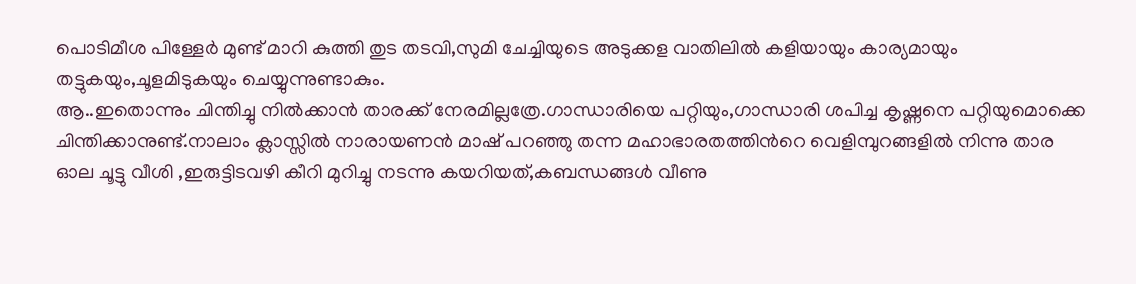പൊടിമീശ പിള്ളേര്‍ മുണ്ട് മാറി കുത്തി തുട തടവി,സുമി ചേച്ചിയുടെ അടുക്കള വാതിലില്‍ കളിയായും കാര്യമായും തട്ടുകയും,ചൂളമിടുകയും ചെയ്യുന്നുണ്ടാകും.
ആ..ഇതൊന്നും ചിന്തിച്ചു നില്‍ക്കാന്‍ താരക്ക് നേരമില്ലത്രേ.ഗാന്ധാരിയെ പറ്റിയും,ഗാന്ധാരി ശപിച്ച കൃഷ്ണനെ പറ്റിയുമൊക്കെ ചിന്തിക്കാനുണ്ട്.നാലാം ക്ലാസ്സില്‍ നാരായണന്‍ മാഷ്‌ പറഞ്ഞു തന്ന മഹാഭാരതത്തിന്‍റെ വെളിമ്പുറങ്ങളില്‍ നിന്നു താര ഓല ചൂട്ടു വീശി ,ഇരുട്ടിടവഴി കീറി മുറിച്ചു നടന്നു കയറിയത്,കബന്ധങ്ങള്‍ വീണു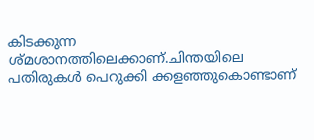കിടക്കുന്ന ശ്മശാനത്തിലെക്കാണ്.ചിന്തയിലെ പതിരുകള്‍ പെറുക്കി ക്കളഞ്ഞുകൊണ്ടാണ്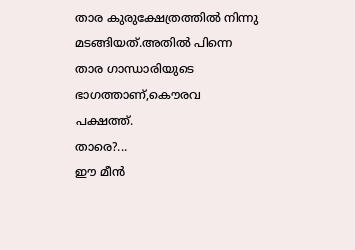താര കുരുക്ഷേത്രത്തില്‍ നിന്നു മടങ്ങിയത്.അതില്‍ പിന്നെ താര ഗാന്ധാരിയുടെ ഭാഗത്താണ്,കൌരവ പക്ഷത്ത്.
താരെ?...
ഈ മീന്‍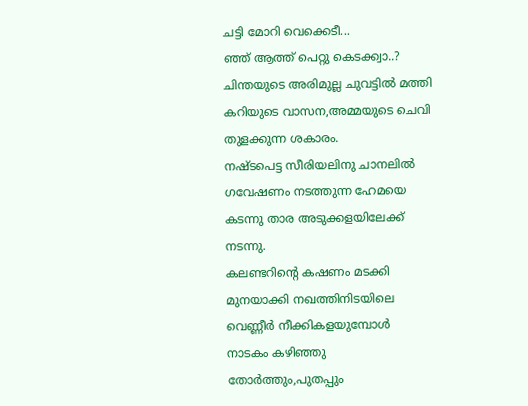ചട്ടി മോറി വെക്കെടീ...
ഞ്ഞ് ആത്ത് പെറ്റു കെടക്ക്വാ..?
ചിന്തയുടെ അരിമുല്ല ചുവട്ടില്‍ മത്തി കറിയുടെ വാസന,അമ്മയുടെ ചെവി തുളക്കുന്ന ശകാരം.
നഷ്ടപെട്ട സീരിയലിനു ചാനലില്‍ ഗവേഷണം നടത്തുന്ന ഹേമയെ കടന്നു താര അടുക്കളയിലേക്ക് നടന്നു.
കലണ്ടറിന്‍റെ കഷണം മടക്കി മുനയാക്കി നഖത്തിനിടയിലെ വെണ്ണീര്‍ നീക്കികളയുമ്പോള്‍
നാടകം കഴിഞ്ഞു തോര്‍ത്തും,പുതപ്പും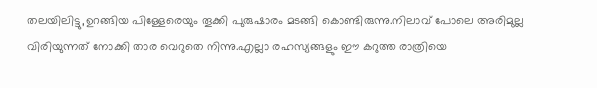തലയിലിട്ടു,ഉറങ്ങിയ പിള്ളേരെയും തൂക്കി പുരുഷാരം മടങ്ങി കൊണ്ടിരുന്നു.നിലാവ് പോലെ അരിമുല്ല വിരിയുന്നത് നോക്കി താര വെറുതെ നിന്നു.എല്ലാ രഹസ്യങ്ങളും ഈ കറുത്ത രാത്രിയെ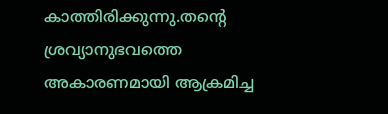കാത്തിരിക്കുന്നു.തന്‍റെ ശ്രവ്യാനുഭവത്തെ അകാരണമായി ആക്രമിച്ച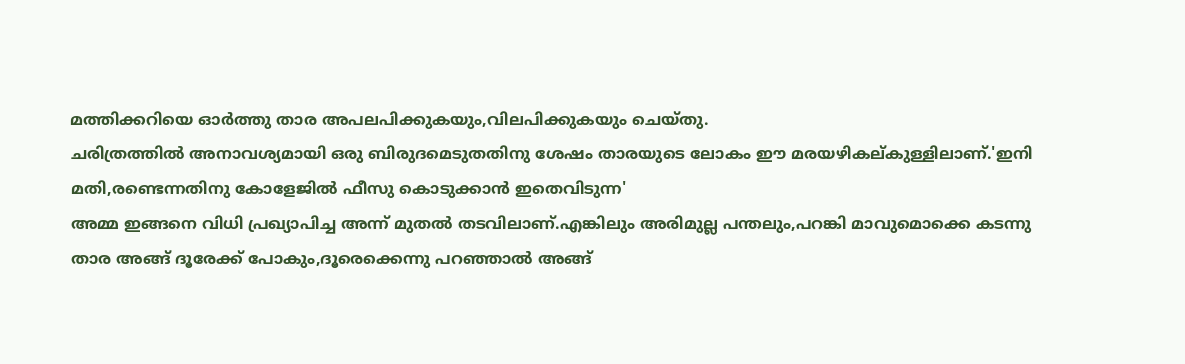മത്തിക്കറിയെ ഓര്‍ത്തു താര അപലപിക്കുകയും,വിലപിക്കുകയും ചെയ്തു.
ചരിത്രത്തില്‍ അനാവശ്യമായി ഒരു ബിരുദമെടുതതിനു ശേഷം താരയുടെ ലോകം ഈ മരയഴികല്കുള്ളിലാണ്.'ഇനി മതി,രണ്ടെന്നതിനു കോളേജില്‍ ഫീസു കൊടുക്കാന്‍ ഇതെവിടുന്ന'
അമ്മ ഇങ്ങനെ വിധി പ്രഖ്യാപിച്ച അന്ന് മുതല്‍ തടവിലാണ്.എങ്കിലും അരിമുല്ല പന്തലും,പറങ്കി മാവുമൊക്കെ കടന്നു താര അങ്ങ് ദൂരേക്ക്‌ പോകും,ദൂരെക്കെന്നു പറഞ്ഞാല്‍ അങ്ങ്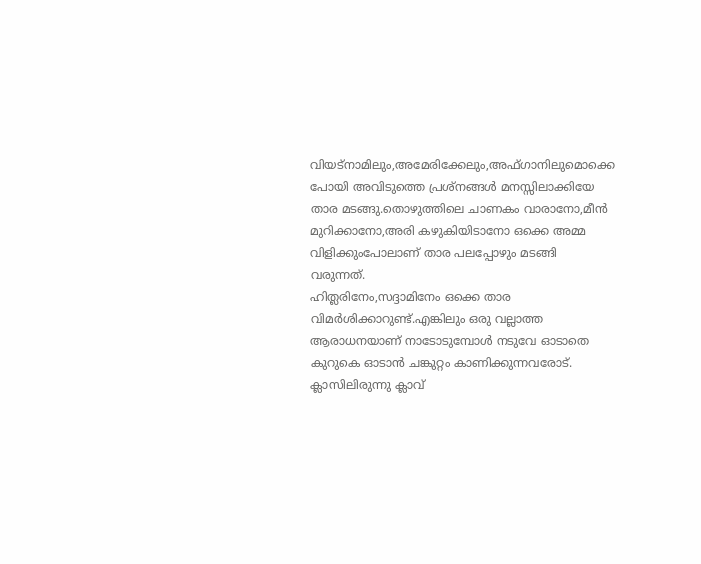വിയട്നാമിലും,അമേരിക്കേലും,അഫ്ഗാനിലുമൊക്കെ പോയി അവിടുത്തെ പ്രശ്നങ്ങള്‍ മനസ്സിലാക്കിയേ താര മടങ്ങു.തൊഴുത്തിലെ ചാണകം വാരാനോ,മീന്‍ മുറിക്കാനോ,അരി കഴുകിയിടാനോ ഒക്കെ അമ്മ വിളിക്കുംപോലാണ് താര പലപ്പോഴും മടങ്ങി വരുന്നത്.
ഹിത്ലരിനേം,സദ്ദാമിനേം ഒക്കെ താര വിമര്‍ശിക്കാറുണ്ട്.എങ്കിലും ഒരു വല്ലാത്ത ആരാധനയാണ് നാടോടുമ്പോള്‍ നടുവേ ഓടാതെ കുറുകെ ഓടാന്‍ ചങ്കുറ്റം കാണിക്കുന്നവരോട്.
ക്ലാസിലിരുന്നു ക്ലാവ്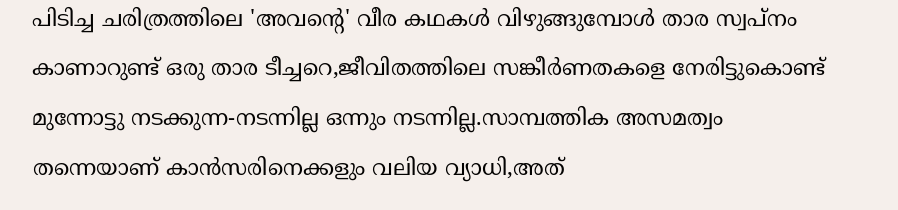പിടിച്ച ചരിത്രത്തിലെ 'അവന്‍റെ' വീര കഥകള്‍ വിഴുങ്ങുമ്പോള്‍ താര സ്വപ്നം കാണാറുണ്ട് ഒരു താര ടീച്ചറെ,ജീവിതത്തിലെ സങ്കീര്‍ണതകളെ നേരിട്ടുകൊണ്ട് മുന്നോട്ടു നടക്കുന്ന-നടന്നില്ല ഒന്നും നടന്നില്ല.സാമ്പത്തിക അസമത്വം തന്നെയാണ് കാന്‍സരിനെക്കളും വലിയ വ്യാധി,അത്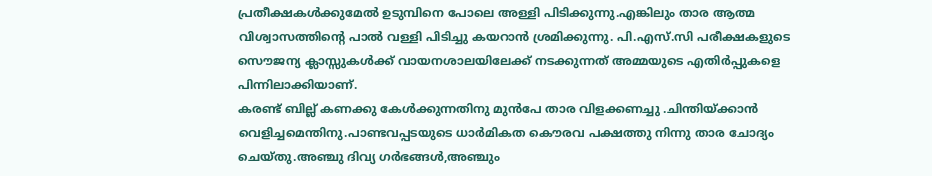പ്രതീക്ഷകള്‍ക്കുമേല്‍ ഉടുമ്പിനെ പോലെ അള്ളി പിടിക്കുന്നു.എങ്കിലും താര ആത്മ വിശ്വാസത്തിന്‍റെ പാല്‍ വള്ളി പിടിച്ചു കയറാന്‍ ശ്രമിക്കുന്നു. പി.എസ്.സി പരീക്ഷകളുടെ സൌജന്യ ക്ലാസ്സുകള്‍ക്ക്‌ വായനശാലയിലേക്ക് നടക്കുന്നത് അമ്മയുടെ എതിര്‍പ്പുകളെ പിന്നിലാക്കിയാണ്.
കരണ്ട് ബില്ല് കണക്കു കേള്‍ക്കുന്നതിനു മുന്‍പേ താര വിളക്കണച്ചു .ചിന്തിയ്ക്കാന്‍ വെളിച്ചമെന്തിനു.പാണ്ടവപ്പടയുടെ ധാര്‍മികത കൌരവ പക്ഷത്തു നിന്നു താര ചോദ്യം ചെയ്തു.അഞ്ചു ദിവ്യ ഗര്‍ഭങ്ങള്‍,അഞ്ചും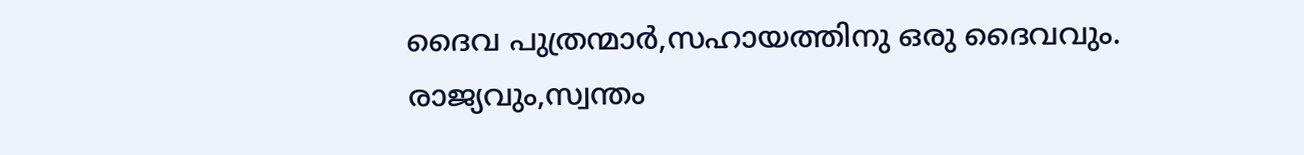ദൈവ പുത്രന്മാര്‍,സഹായത്തിനു ഒരു ദൈവവും.
രാജ്യവും,സ്വന്തം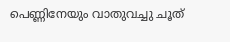പെണ്ണിനേയും വാതുവച്ചു ചൂത്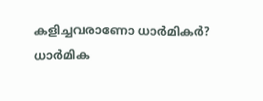കളിച്ചവരാണോ ധാര്‍മികര്‍?
ധാര്‍മിക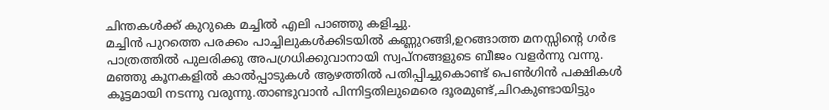ചിന്തകള്‍ക്ക് കുറുകെ മച്ചില്‍ എലി പാഞ്ഞു കളിച്ചു.
മച്ചിന്‍ പുറത്തെ പരക്കം പാച്ചിലുകള്‍ക്കിടയില്‍ കണ്ണുറങ്ങി,ഉറങ്ങാത്ത മനസ്സിന്‍റെ ഗര്‍ഭ പാത്രത്തില്‍ പുലരിക്കു അപഗ്രധിക്കുവാനായി സ്വപ്നങ്ങളുടെ ബീജം വളര്‍ന്നു വന്നു.
മഞ്ഞു കൂനകളില്‍ കാല്‍പ്പാടുകള്‍ ആഴത്തില്‍ പതിപ്പിച്ചുകൊണ്ട് പെണ്‍ഗിന്‍ പക്ഷികള്‍ കൂട്ടമായി നടന്നു വരുന്നു.താണ്ടുവാന്‍ പിന്നിട്ടതിലുമെരെ ദൂരമുണ്ട്,ചിറകുണ്ടായിട്ടും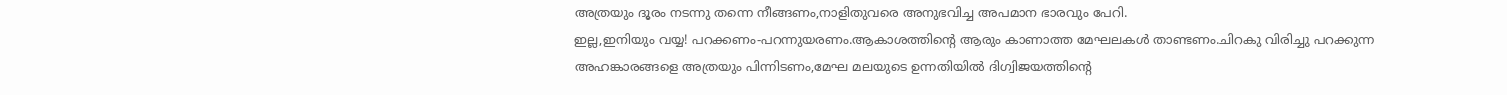അത്രയും ദൂരം നടന്നു തന്നെ നീങ്ങണം,നാളിതുവരെ അനുഭവിച്ച അപമാന ഭാരവും പേറി.
ഇല്ല,ഇനിയും വയ്യ! പറക്കണം-പറന്നുയരണം.ആകാശത്തിന്‍റെ ആരും കാണാത്ത മേഘലകള്‍ താണ്ടണം.ചിറകു വിരിച്ചു പറക്കുന്ന അഹങ്കാരങ്ങളെ അത്രയും പിന്നിടണം,മേഘ മലയുടെ ഉന്നതിയില്‍ ദിഗ്വിജയത്തിന്റെ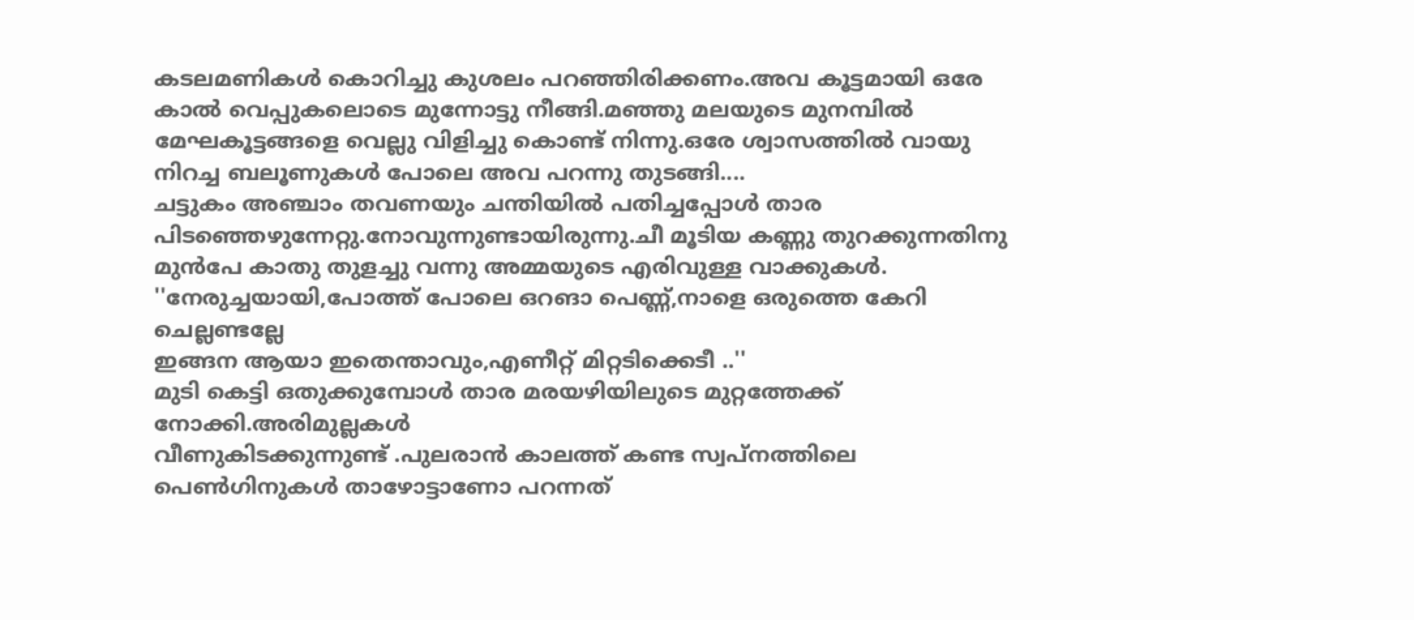കടലമണികള്‍ കൊറിച്ചു കുശലം പറഞ്ഞിരിക്കണം.അവ കൂട്ടമായി ഒരേ കാല്‍ വെപ്പുകലൊടെ മുന്നോട്ടു നീങ്ങി.മഞ്ഞു മലയുടെ മുനമ്പില്‍ മേഘകൂട്ടങ്ങളെ വെല്ലു വിളിച്ചു കൊണ്ട് നിന്നു.ഒരേ ശ്വാസത്തില്‍ വായു നിറച്ച ബലൂണുകള്‍ പോലെ അവ പറന്നു തുടങ്ങി....
ചട്ടുകം അഞ്ചാം തവണയും ചന്തിയില്‍ പതിച്ചപ്പോള്‍ താര പിടഞ്ഞെഴുന്നേറ്റു.നോവുന്നുണ്ടായിരുന്നു.ചീ മൂടിയ കണ്ണു തുറക്കുന്നതിനു മുന്‍പേ കാതു തുളച്ചു വന്നു അമ്മയുടെ എരിവുള്ള വാക്കുകള്‍.
''നേരുച്ചയായി,പോത്ത് പോലെ ഒറങാ പെണ്ണ്,നാളെ ഒരുത്തെ കേറി ചെല്ലണ്ടല്ലേ
ഇങ്ങന ആയാ ഇതെന്താവും,എണീറ്റ്‌ മിറ്റടിക്കെടീ ..''
മുടി കെട്ടി ഒതുക്കുമ്പോള്‍ താര മരയഴിയിലുടെ മുറ്റത്തേക്ക്‌ നോക്കി.അരിമുല്ലകള്‍
വീണുകിടക്കുന്നുണ്ട് .പുലരാന്‍ കാലത്ത് കണ്ട സ്വപ്നത്തിലെ പെണ്‍ഗിനുകള്‍ താഴോട്ടാണോ പറന്നത്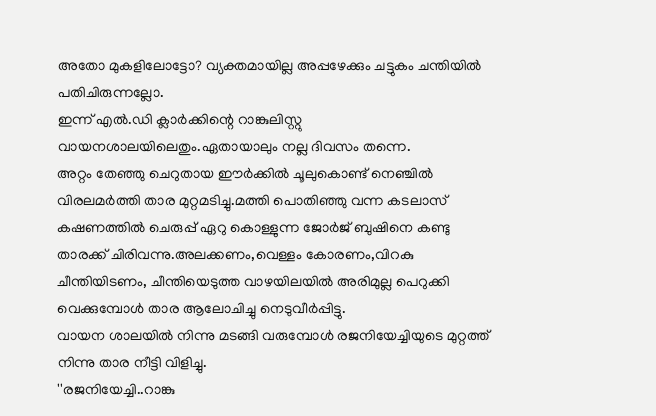അതോ മുകളിലോട്ടോ? വ്യക്തമായില്ല അപ്പഴേക്കും ചട്ടുകം ചന്തിയില്‍ പതിചിരുന്നല്ലോ.
ഇന്ന് എല്‍.ഡി ക്ലാര്‍ക്കിന്റെ റാങ്കുലിസ്റ്റു വായനശാലയിലെതും.ഏതായാലും നല്ല ദിവസം തന്നെ.
അറ്റം തേഞ്ഞു ചെറുതായ ഈര്‍ക്കില്‍ ചൂലുകൊണ്ട് നെഞ്ചില്‍ വിരലമര്‍ത്തി താര മുറ്റമടിച്ചു.മത്തി പൊതിഞ്ഞു വന്ന കടലാസ് കഷണത്തില്‍ ചെരുപ്പ് ഏറു കൊള്ളുന്ന ജോര്‍ജ് ബുഷിനെ കണ്ടു താരക്ക് ചിരിവന്നു.അലക്കണം,വെള്ളം കോരണം,വിറകു ചീന്തിയിടണം, ചീന്തിയെടുത്ത വാഴയിലയില്‍ അരിമുല്ല പെറുക്കി വെക്കുമ്പോള്‍ താര ആലോചിച്ചു നെടുവീര്‍പ്പിട്ടു.
വായന ശാലയില്‍ നിന്നു മടങ്ങി വരുമ്പോള്‍ രജനിയേച്ചിയുടെ മുറ്റത്ത്‌ നിന്നു താര നീട്ടി വിളിച്ചു.
''രജനിയേച്ചി..റാങ്കു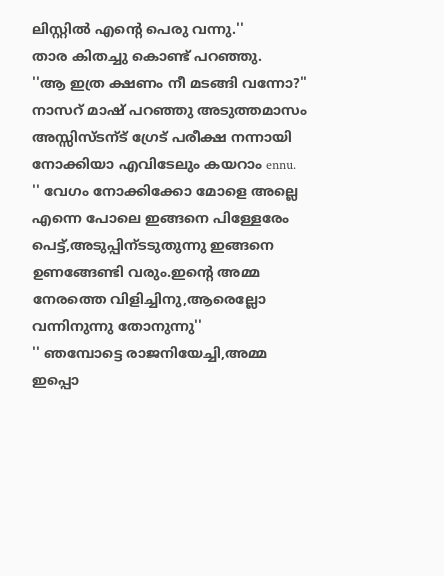ലിസ്റ്റില്‍ എന്‍റെ പെരു വന്നു.''
താര കിതച്ചു കൊണ്ട് പറഞ്ഞു.
''ആ ഇത്ര ക്ഷണം നീ മടങ്ങി വന്നോ?''
നാസറ്‌ മാഷ്‌ പറഞ്ഞു അടുത്തമാസം അസ്സിസ്ടന്ട് ഗ്രേട്‌ പരീക്ഷ നന്നായി നോക്കിയാ എവിടേലും കയറാം ennu.
'' വേഗം നോക്കിക്കോ മോളെ അല്ലെ എന്നെ പോലെ ഇങ്ങനെ പിള്ളേരേം പെട്ട്,അടുപ്പിന്ടടുതുന്നു ഇങ്ങനെ ഉണങ്ങേണ്ടി വരും.ഇന്‍റെ അമ്മ നേരത്തെ വിളിച്ചിനു,ആരെല്ലോ വന്നിനുന്നു തോനുന്നു''
'' ഞമ്പോട്ടെ രാജനിയേച്ചി,അമ്മ ഇപ്പൊ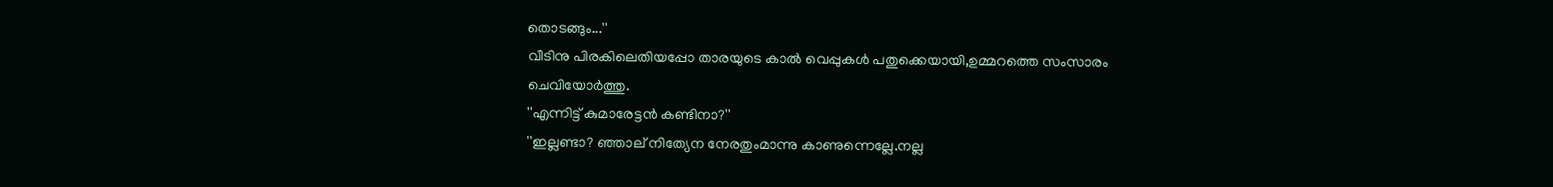തൊടങ്ങും...''
വീടിനു പിരകിലെതിയപ്പോ താരയുടെ കാല്‍ വെപ്പുകള്‍ പതുക്കെയായി,ഉമ്മറത്തെ സംസാരം ചെവിയോര്‍ത്തു.
''എന്നിട്ട് കുമാരേട്ടന്‍ കണ്ടിനാ?''
''ഇല്ലണ്ടാ? ഞ്ഞാല് നിത്യേന നേരതുംമാന്നു കാണുന്നെല്ലേ.നല്ല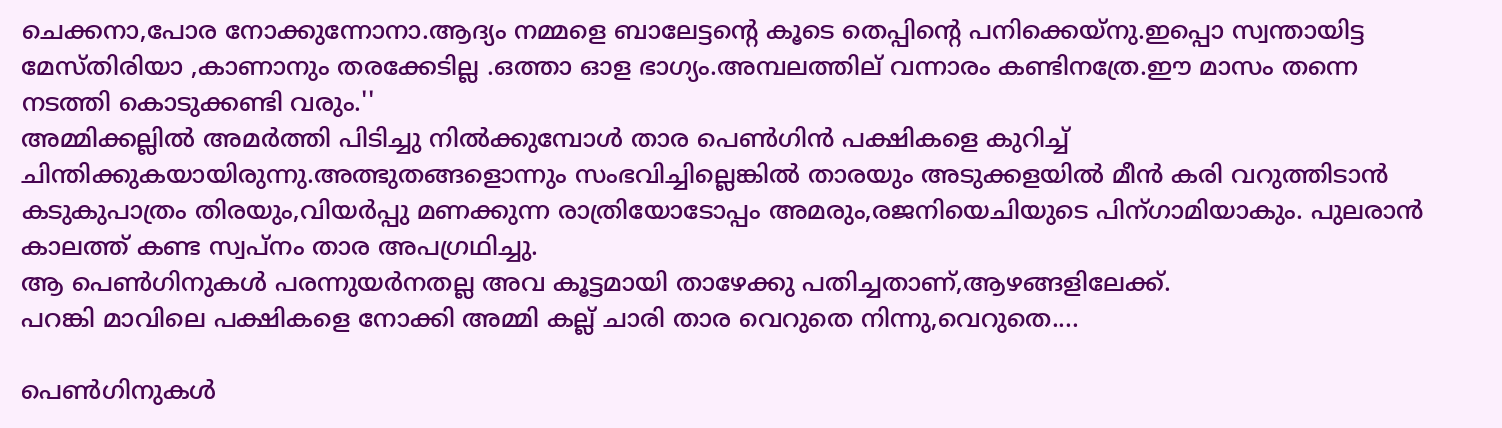ചെക്കനാ,പോര നോക്കുന്നോനാ.ആദ്യം നമ്മളെ ബാലേട്ടന്റെ കൂടെ തെപ്പിന്റെ പനിക്കെയ്നു.ഇപ്പൊ സ്വന്തായിട്ട മേസ്തിരിയാ ,കാണാനും തരക്കേടില്ല .ഒത്താ ഓള ഭാഗ്യം.അമ്പലത്തില് വന്നാരം കണ്ടിനത്രേ.ഈ മാസം തന്നെ നടത്തി കൊടുക്കണ്ടി വരും.''
അമ്മിക്കല്ലില്‍ അമര്‍ത്തി പിടിച്ചു നില്‍ക്കുമ്പോള്‍ താര പെണ്‍ഗിന്‍ പക്ഷികളെ കുറിച്ച് ചിന്തിക്കുകയായിരുന്നു.അത്ഭുതങ്ങളൊന്നും സംഭവിച്ചില്ലെങ്കില്‍ താരയും അടുക്കളയില്‍ മീന്‍ കരി വറുത്തിടാന്‍ കടുകുപാത്രം തിരയും,വിയര്‍പ്പു മണക്കുന്ന രാത്രിയോടോപ്പം അമരും,രജനിയെചിയുടെ പിന്ഗാമിയാകും. പുലരാന്‍ കാലത്ത് കണ്ട സ്വപ്നം താര അപഗ്രഥിച്ചു.
ആ പെണ്‍ഗിനുകള്‍ പരന്നുയര്‍നതല്ല അവ കൂട്ടമായി താഴേക്കു പതിച്ചതാണ്,ആഴങ്ങളിലേക്ക്.
പറങ്കി മാവിലെ പക്ഷികളെ നോക്കി അമ്മി കല്ല് ചാരി താര വെറുതെ നിന്നു,വെറുതെ....

പെണ്‍ഗിനുകള്‍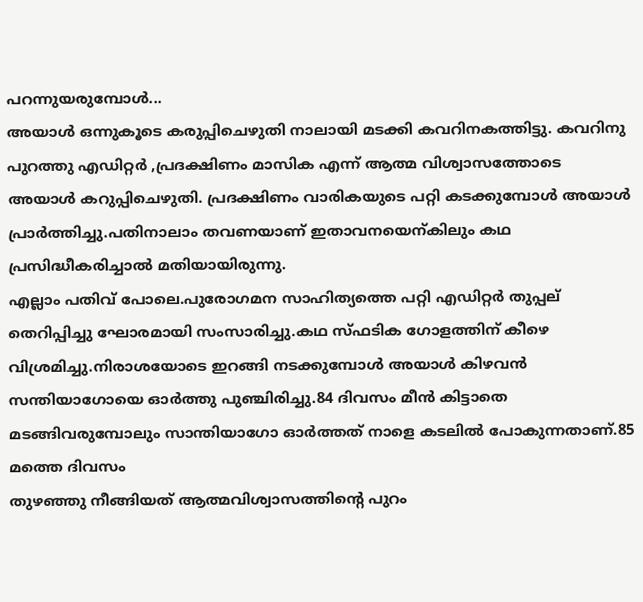പറന്നുയരുമ്പോള്‍...
അയാള്‍ ഒന്നുകൂടെ കരുപ്പിചെഴുതി നാലായി മടക്കി കവറിനകത്തിട്ടു. കവറിനു പുറത്തു എഡിറ്റര്‍ ,പ്രദക്ഷിണം മാസിക എന്ന് ആത്മ വിശ്വാസത്തോടെ അയാള്‍ കറുപ്പിചെഴുതി. പ്രദക്ഷിണം വാരികയുടെ പറ്റി കടക്കുമ്പോള്‍ അയാള്‍ പ്രാര്‍ത്തിച്ചു.പതിനാലാം തവണയാണ് ഇതാവനയെന്കിലും കഥ പ്രസിദ്ധീകരിച്ചാല്‍ മതിയായിരുന്നു.
എല്ലാം പതിവ് പോലെ.പുരോഗമന സാഹിത്യത്തെ പറ്റി എഡിറ്റര്‍ തുപ്പല് തെറിപ്പിച്ചു ഘോരമായി സംസാരിച്ചു.കഥ സ്ഫടിക ഗോളത്തിന് കീഴെ വിശ്രമിച്ചു.നിരാശയോടെ ഇറങ്ങി നടക്കുമ്പോള്‍ അയാള്‍ കിഴവന്‍ സന്തിയാഗോയെ ഓര്‍ത്തു പുഞ്ചിരിച്ചു.84 ദിവസം മീന്‍ കിട്ടാതെ മടങ്ങിവരുമ്പോലും സാന്തിയാഗോ ഓര്‍ത്തത്‌ നാളെ കടലില്‍ പോകുന്നതാണ്.85 മത്തെ ദിവസം
തുഴഞ്ഞു നീങ്ങിയത് ആത്മവിശ്വാസത്തിന്‍റെ പുറം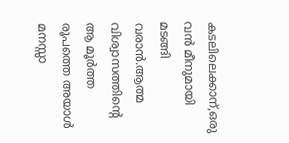കടലിലെക്കാന്,ഒരു വന്‍ മീനുമായി മടങ്ങി വരാന്‍.ആത്മ വിശ്വാസത്തിന്‍റെ ആ മൂര്‍ത്ത രൂപത്തെ അയാള്‍ മനസ്സാ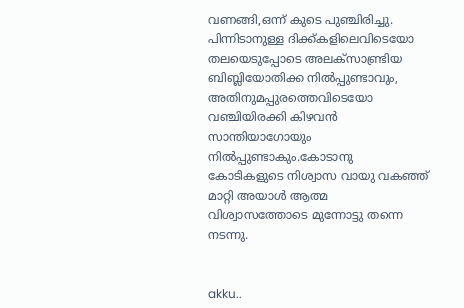വണങ്ങി,ഒന്ന് കുടെ പുഞ്ചിരിച്ചു.
പിന്നിടാനുള്ള ദിക്ക്കളിലെവിടെയോ തലയെടുപ്പോടെ അലക്സാണ്ട്രിയ ബിബ്ലിയോതിക്ക നില്‍പ്പുണ്ടാവും, അതിനുമപ്പുരത്തെവിടെയോ വഞ്ചിയിരക്കി കിഴവന്‍ സാന്തിയാഗോയും നില്‍പ്പുണ്ടാകും.കോടാനു കോടികളുടെ നിശ്വാസ വായു വകഞ്ഞ് മാറ്റി അയാള്‍ ആത്മ വിശ്വാസത്തോടെ മുന്നോട്ടു തന്നെ നടന്നു.


akku..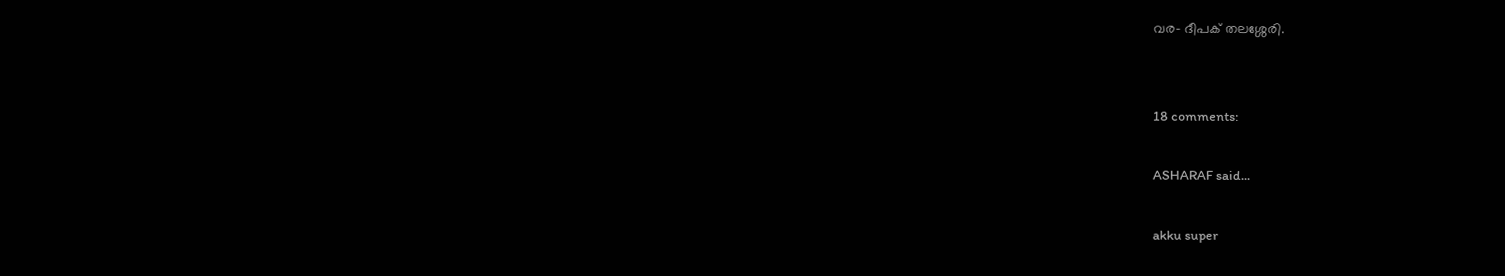വര- ദീപക് തലശ്ശേരി.


18 comments:

ASHARAF said...

akku super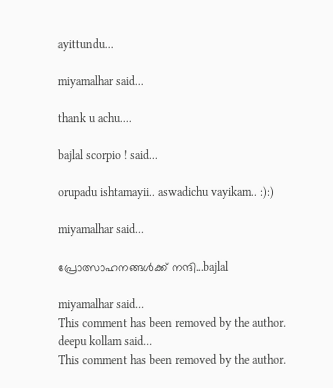ayittundu...

miyamalhar said...

thank u achu....

bajlal scorpio ! said...

orupadu ishtamayii.. aswadichu vayikam.. :):)

miyamalhar said...

പ്രോത്സാഹനങ്ങള്‍ക്ക് നന്ദി...bajlal

miyamalhar said...
This comment has been removed by the author.
deepu kollam said...
This comment has been removed by the author.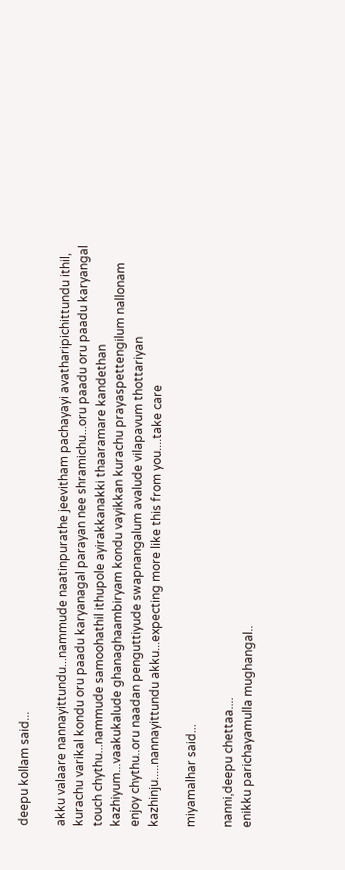deepu kollam said...

akku valaare nannayittundu...nammude naatinpurathe jeevitham pachayayi avatharipichittundu ithil, kurachu varikal kondu oru paadu karyanagal parayan nee shramichu...oru paadu oru paadu karyangal touch chythu...nammude samoohathil ithupole ayirakkanakki thaaramare kandethan kazhiyum...vaakukalude ghanaghaambiryam kondu vayikkan kurachu prayaspettengilum nallonam enjoy chythu..oru naadan penguttiyude swapnangalum avalude vilapavum thottariyan kazhinju.....nannayittundu akku...expecting more like this from you....take care

miyamalhar said...

nanni,deepu chettaa....
enikku parichayamulla mughangal..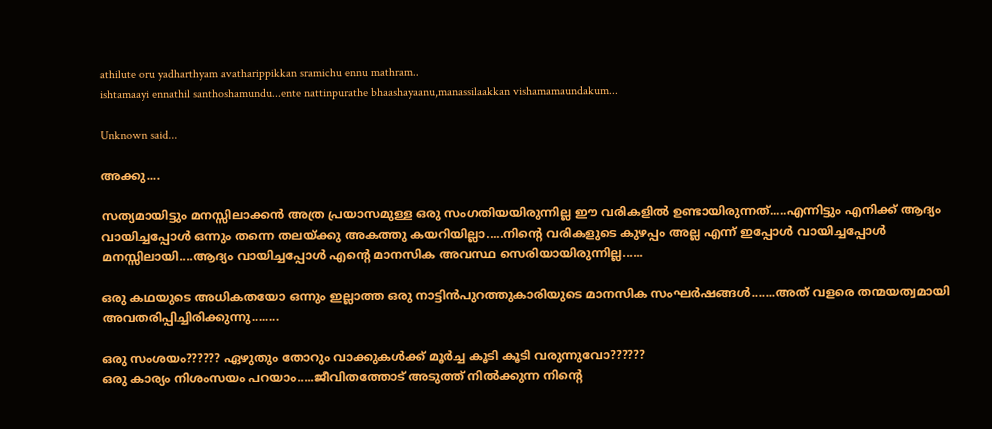athilute oru yadharthyam avatharippikkan sramichu ennu mathram..
ishtamaayi ennathil santhoshamundu...ente nattinpurathe bhaashayaanu,manassilaakkan vishamamaundakum...

Unknown said...

അക്കു‌....

സത്യമായിട്ടും മനസ്സിലാക്കന്‍ അത്ര പ്രയാസമുള്ള ഒരു സംഗതിയയിരുന്നില്ല ഈ വരികളില്‍ ഉണ്ടായിരുന്നത്.....എന്നിട്ടും എനിക്ക് ആദ്യം വായിച്ചപ്പോള്‍ ഒന്നും തന്നെ തലയ്ക്കു അകത്തു കയറിയില്ലാ.....നിന്റെ വരികളുടെ കുഴപ്പം അല്ല എന്ന് ഇപ്പോള്‍ വായിച്ചപ്പോള്‍ മനസ്സിലായി....ആദ്യം വായിച്ചപ്പോള്‍ എന്റെ മാനസിക അവസ്ഥ സെരിയായിരുന്നില്ല......

ഒരു കഥയുടെ അധികതയോ ഒന്നും ഇല്ലാത്ത ഒരു നാട്ടിന്‍പുറത്തുകാരിയുടെ മാനസിക സംഘര്‍ഷങ്ങള്‍.......അത് വളരെ തന്മയത്വമായി അവതരിപ്പിച്ചിരിക്കുന്നു........

ഒരു സംശയം?????? ഏഴുതും തോറും വാക്കുകള്‍ക്ക് മൂര്‍ച്ച കൂടി കൂടി വരുന്നുവോ??????
ഒരു കാര്യം നിശംസയം പറയാം.....ജീവിതത്തോട് അടുത്ത് നില്‍ക്കുന്ന നിന്റെ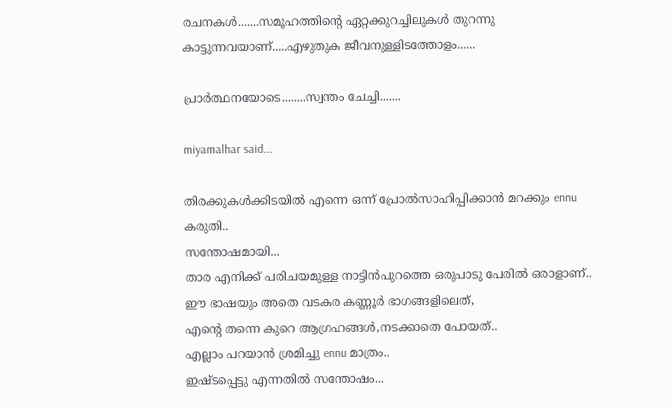രചനകള്‍.......സമൂഹത്തിന്റെ ഏറ്റക്കുറച്ചിലുകള്‍ തുറന്നു കാട്ടുന്നവയാണ്.....എഴുതുക ജീവനുള്ളിടത്തോളം......

പ്രാര്‍ത്ഥനയോടെ........സ്വന്തം ചേച്ചി.......

miyamalhar said...

തിരക്കുകള്‍ക്കിടയില്‍ എന്നെ ഒന്ന് പ്രോല്‍സാഹിപ്പിക്കാന്‍ മറക്കും ennu കരുതി..
സന്തോഷമായി...
താര എനിക്ക് പരിചയമുള്ള നാട്ടിന്‍പുറത്തെ ഒരുപാടു പേരില്‍ ഒരാളാണ്..
ഈ ഭാഷയും അതെ വടകര കണ്ണൂര്‍ ഭാഗങ്ങളിലെത്,
എന്‍റെ തന്നെ കുറെ ആഗ്രഹങ്ങള്‍,നടക്കാതെ പോയത്..
എല്ലാം പറയാന്‍ ശ്രമിച്ചു ennu മാത്രം..
ഇഷ്ടപ്പെട്ടു എന്നതില്‍ സന്തോഷം...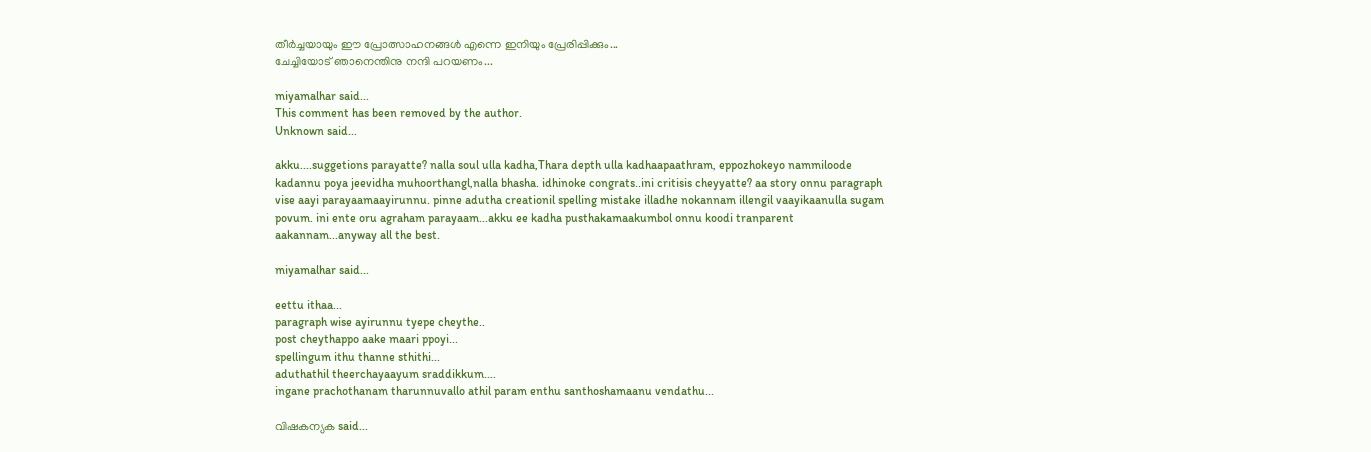തീര്‍ച്ചയായും ഈ പ്രോത്സാഹനങ്ങള്‍ എന്നെ ഇനിയും പ്രേരിപ്പിക്കും...
ചേച്ചിയോട് ഞാനെന്തിനു നന്ദി പറയണം...

miyamalhar said...
This comment has been removed by the author.
Unknown said...

akku....suggetions parayatte? nalla soul ulla kadha,Thara depth ulla kadhaapaathram, eppozhokeyo nammiloode kadannu poya jeevidha muhoorthangl,nalla bhasha. idhinoke congrats..ini critisis cheyyatte? aa story onnu paragraph vise aayi parayaamaayirunnu. pinne adutha creationil spelling mistake illadhe nokannam illengil vaayikaanulla sugam povum. ini ente oru agraham parayaam...akku ee kadha pusthakamaakumbol onnu koodi tranparent aakannam...anyway all the best.

miyamalhar said...

eettu ithaa...
paragraph wise ayirunnu tyepe cheythe..
post cheythappo aake maari ppoyi...
spellingum ithu thanne sthithi...
aduthathil theerchayaayum sraddikkum....
ingane prachothanam tharunnuvallo athil param enthu santhoshamaanu vendathu...

വിഷകന്യക said...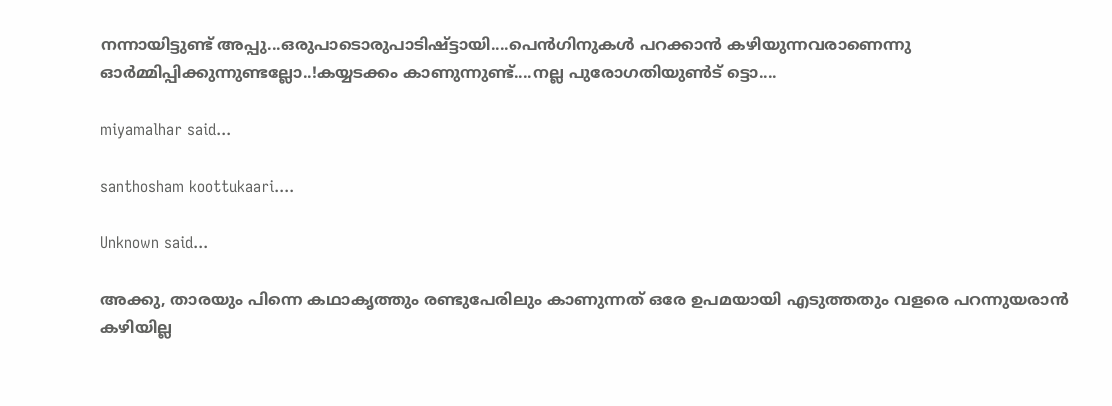നന്നായിട്ടുണ്ട് അപ്പു...ഒരുപാടൊരുപാടിഷ്ട്ടായി....പെന്‍ഗിനുകള്‍ പറക്കാന്‍ കഴിയുന്നവരാണെന്നു ഓര്‍മ്മിപ്പിക്കുന്നുണ്ടല്ലോ..!കയ്യടക്കം കാണുന്നുണ്ട്....നല്ല പുരോഗതിയുണ്‍ട് ട്ടൊ....

miyamalhar said...

santhosham koottukaari....

Unknown said...

അക്കു, താരയും പിന്നെ കഥാകൃത്തും രണ്ടുപേരിലും കാണുന്നത് ഒരേ ഉപമയായി എടുത്തതും വളരെ പറന്നുയരാന്‍ കഴിയില്ല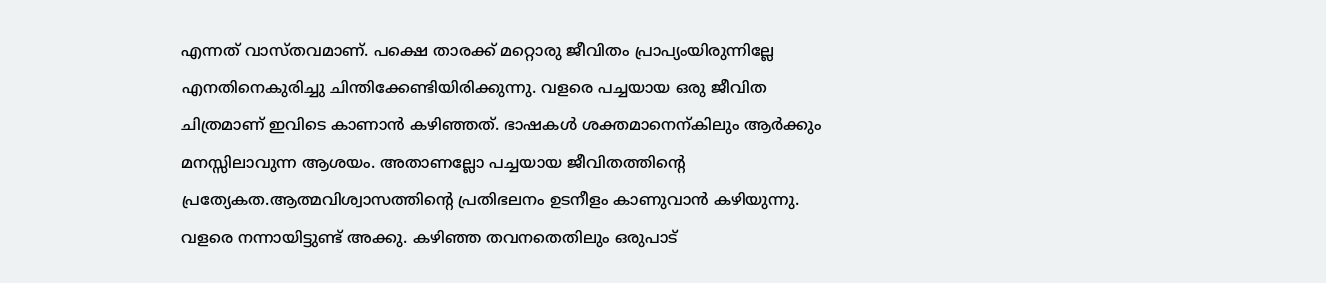എന്നത് വാസ്തവമാണ്. പക്ഷെ താരക്ക് മറ്റൊരു ജീവിതം പ്രാപ്യംയിരുന്നില്ലേ എനതിനെകുരിച്ചു ചിന്തിക്കേണ്ടിയിരിക്കുന്നു. വളരെ പച്ചയായ ഒരു ജീവിത ചിത്രമാണ്‌ ഇവിടെ കാണാന്‍ കഴിഞ്ഞത്. ഭാഷകള്‍ ശക്തമാനെന്കിലും ആര്‍ക്കും മനസ്സിലാവുന്ന ആശയം. അതാണല്ലോ പച്ചയായ ജീവിതത്തിന്റെ പ്രത്യേകത.ആത്മവിശ്വാസത്തിന്റെ പ്രതിഭലനം ഉടനീളം കാണുവാന്‍ കഴിയുന്നു. വളരെ നന്നായിട്ടുണ്ട് അക്കു. കഴിഞ്ഞ തവനതെതിലും ഒരുപാട്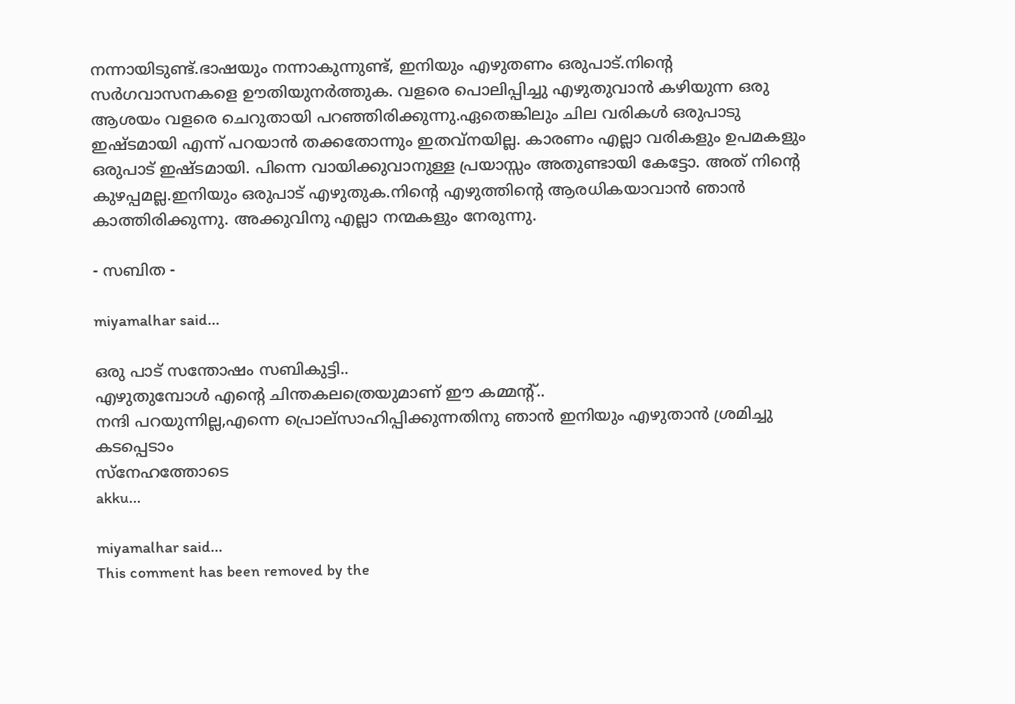നന്നായിടുണ്ട്.ഭാഷയും നന്നാകുന്നുണ്ട്, ഇനിയും എഴുതണം ഒരുപാട്.നിന്റെ സര്‍ഗവാസനകളെ ഊതിയുനര്‍ത്തുക. വളരെ പൊലിപ്പിച്ചു എഴുതുവാന്‍ കഴിയുന്ന ഒരു ആശയം വളരെ ചെറുതായി പറഞ്ഞിരിക്കുന്നു.ഏതെങ്കിലും ചില വരികള്‍ ഒരുപാടു ഇഷ്ടമായി എന്ന് പറയാന്‍ തക്കതോന്നും ഇതവ്നയില്ല. കാരണം എല്ലാ വരികളും ഉപമകളും ഒരുപാട് ഇഷ്ടമായി. പിന്നെ വായിക്കുവാനുള്ള പ്രയാസ്സം അതുണ്ടായി കേട്ടോ. അത് നിന്റെ കുഴപ്പമല്ല.ഇനിയും ഒരുപാട് എഴുതുക.നിന്റെ എഴുത്തിന്റെ ആരധികയാവാന്‍ ഞാന്‍ കാത്തിരിക്കുന്നു. അക്കുവിനു എല്ലാ നന്മകളും നേരുന്നു.

- സബിത -

miyamalhar said...

ഒരു പാട് സന്തോഷം സബികുട്ടി..
എഴുതുമ്പോള്‍ എന്‍റെ ചിന്തകലത്രെയുമാണ് ഈ കമ്മന്റ്..
നന്ദി പറയുന്നില്ല,എന്നെ പ്രൊല്സാഹിപ്പിക്കുന്നതിനു ഞാന്‍ ഇനിയും എഴുതാന്‍ ശ്രമിച്ചു കടപ്പെടാം
സ്നേഹത്തോടെ
akku...

miyamalhar said...
This comment has been removed by the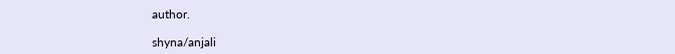author.

shyna/anjali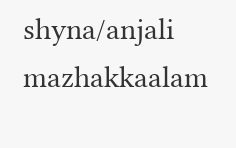shyna/anjali
mazhakkaalam